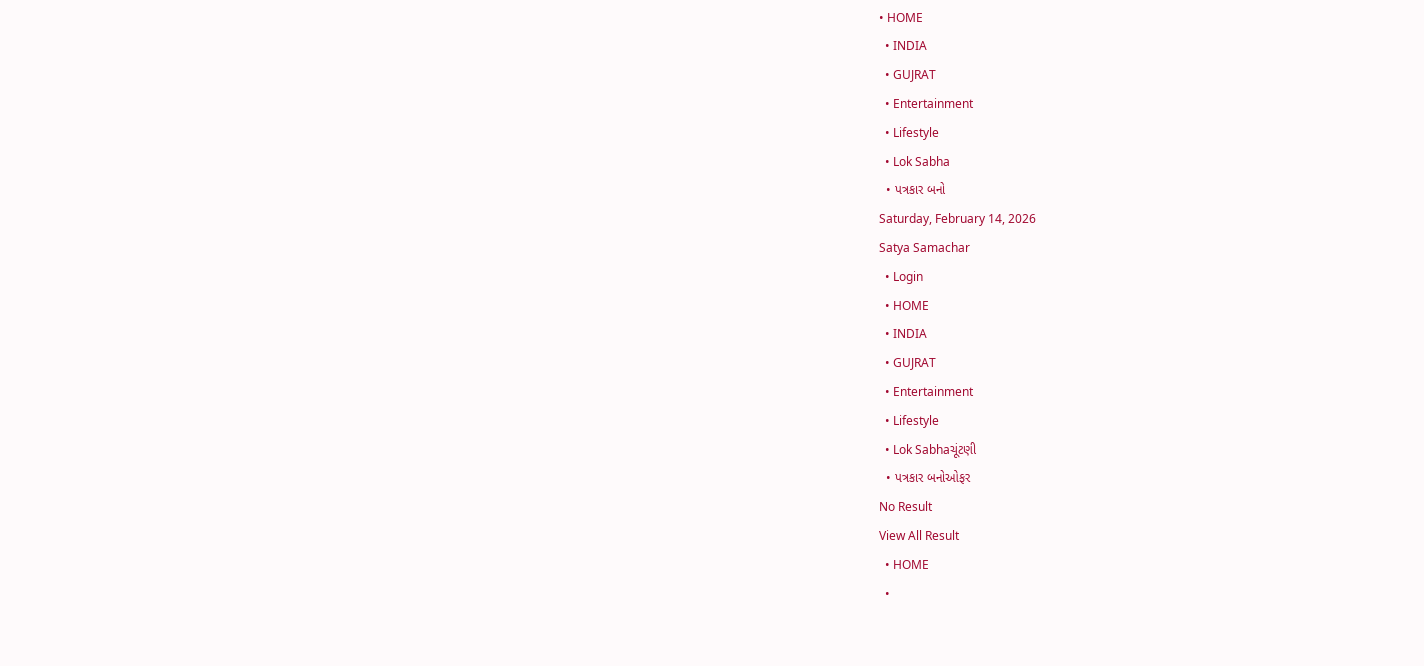• HOME
  • INDIA
  • GUJRAT
  • Entertainment
  • Lifestyle
  • Lok Sabha
  • પત્રકાર બનો
Saturday, February 14, 2026
Satya Samachar
  • Login
  • HOME
  • INDIA
  • GUJRAT
  • Entertainment
  • Lifestyle
  • Lok Sabhaચૂંટણી
  • પત્રકાર બનોઓફર
No Result
View All Result
  • HOME
  •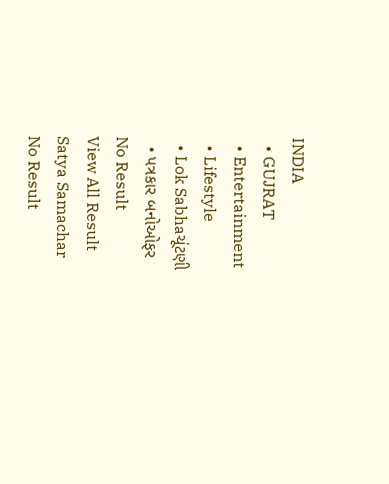INDIA
  • GUJRAT
  • Entertainment
  • Lifestyle
  • Lok Sabhaચૂંટણી
  • પત્રકાર બનોઓફર
No Result
View All Result
Satya Samachar
No Result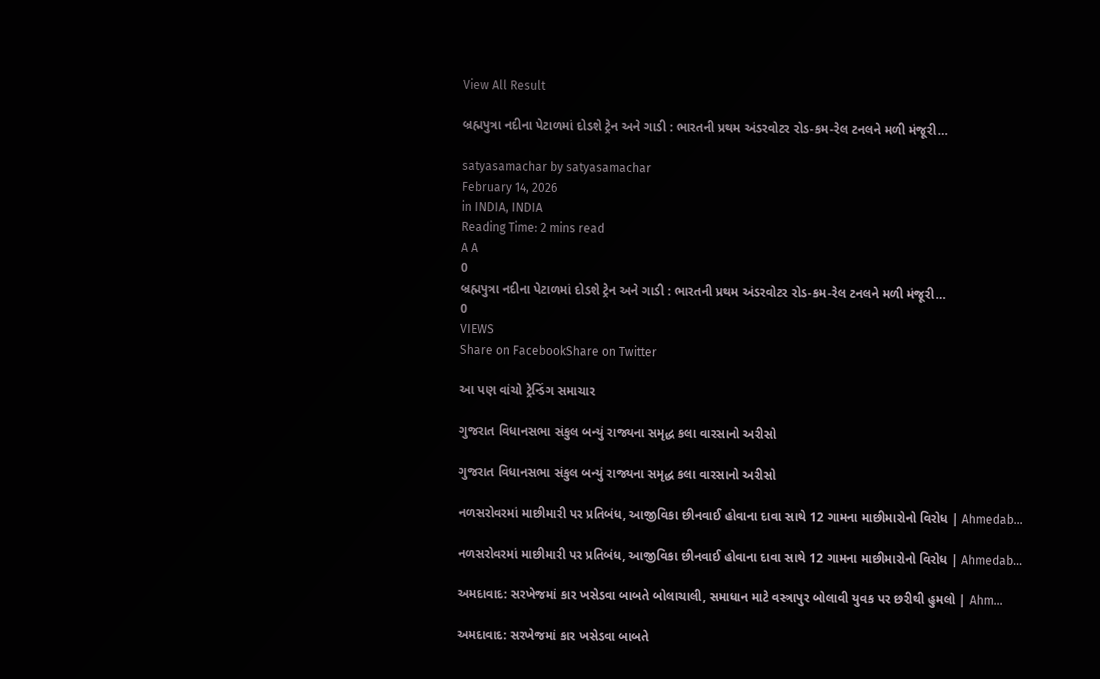View All Result

બ્રહ્મપુત્રા નદીના પેટાળમાં દોડશે ટ્રેન અને ગાડી : ભારતની પ્રથમ અંડરવોટર રોડ-કમ-રેલ ટનલને મળી મંજૂરી…

satyasamachar by satyasamachar
February 14, 2026
in INDIA, INDIA
Reading Time: 2 mins read
A A
0
બ્રહ્મપુત્રા નદીના પેટાળમાં દોડશે ટ્રેન અને ગાડી : ભારતની પ્રથમ અંડરવોટર રોડ-કમ-રેલ ટનલને મળી મંજૂરી…
0
VIEWS
Share on FacebookShare on Twitter

આ પણ વાંચો ટ્રેન્ડિંગ સમાચાર

ગુજરાત વિધાનસભા સંકુલ બન્યું રાજ્યના સમૃદ્ધ કલા વારસાનો અરીસો

ગુજરાત વિધાનસભા સંકુલ બન્યું રાજ્યના સમૃદ્ધ કલા વારસાનો અરીસો

નળસરોવરમાં માછીમારી પર પ્રતિબંધ, આજીવિકા છીનવાઈ હોવાના દાવા સાથે 12 ગામના માછીમારોનો વિરોધ | Ahmedab…

નળસરોવરમાં માછીમારી પર પ્રતિબંધ, આજીવિકા છીનવાઈ હોવાના દાવા સાથે 12 ગામના માછીમારોનો વિરોધ | Ahmedab…

અમદાવાદ: સરખેજમાં કાર ખસેડવા બાબતે બોલાચાલી, સમાધાન માટે વસ્ત્રાપુર બોલાવી યુવક પર છરીથી હુમલો | Ahm…

અમદાવાદ: સરખેજમાં કાર ખસેડવા બાબતે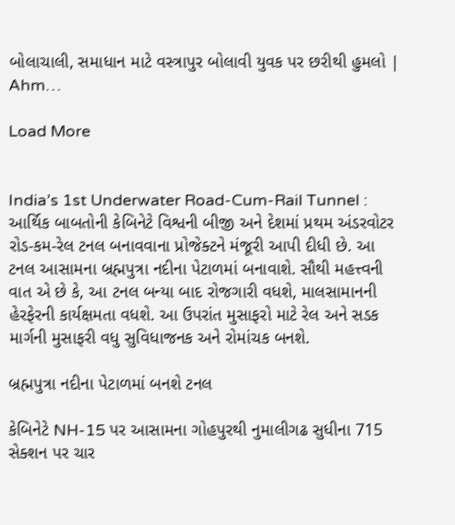બોલાચાલી, સમાધાન માટે વસ્ત્રાપુર બોલાવી યુવક પર છરીથી હુમલો | Ahm…

Load More


India’s 1st Underwater Road-Cum-Rail Tunnel : આર્થિક બાબતોની કેબિનેટે વિશ્વની બીજી અને દેશમાં પ્રથમ અંડરવોટર રોડ-કમ-રેલ ટનલ બનાવવાના પ્રોજેક્ટને મંજૂરી આપી દીધી છે. આ ટનલ આસામના બ્રહ્મપુત્રા નદીના પેટાળમાં બનાવાશે. સૌથી મહત્ત્વની વાત એ છે કે, આ ટનલ બન્યા બાદ રોજગારી વધશે, માલસામાનની હેરફેરની કાર્યક્ષમતા વધશે. આ ઉપરાંત મુસાફરો માટે રેલ અને સડક માર્ગની મુસાફરી વધુ સુવિધાજનક અને રોમાંચક બનશે.

બ્રહ્મપુત્રા નદીના પેટાળમાં બનશે ટનલ

કેબિનેટે NH-15 પર આસામના ગોહપુરથી નુમાલીગઢ સુધીના 715 સેક્શન પર ચાર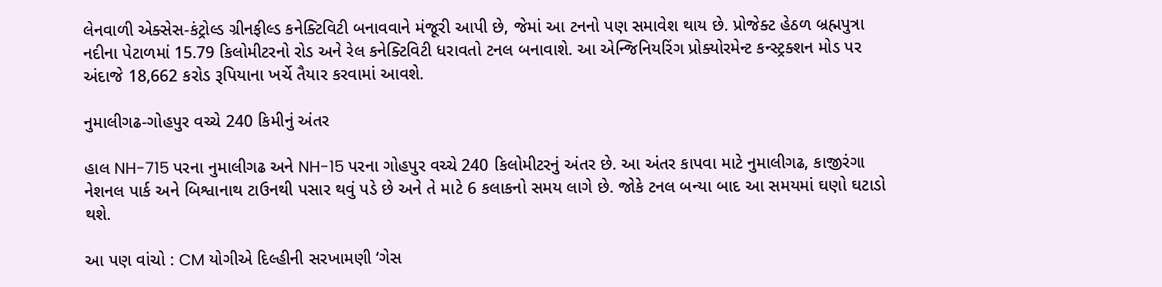લેનવાળી એક્સેસ-કંટ્રોલ્ડ ગ્રીનફીલ્ડ કનેક્ટિવિટી બનાવવાને મંજૂરી આપી છે, જેમાં આ ટનનો પણ સમાવેશ થાય છે. પ્રોજેક્ટ હેઠળ બ્રહ્મપુત્રા નદીના પેટાળમાં 15.79 કિલોમીટરનો રોડ અને રેલ કનેક્ટિવિટી ધરાવતો ટનલ બનાવાશે. આ એન્જિનિયરિંગ પ્રોક્યોરમેન્ટ કન્સ્ટ્રક્શન મોડ પર અંદાજે 18,662 કરોડ રૂપિયાના ખર્ચે તૈયાર કરવામાં આવશે.

નુમાલીગઢ-ગોહપુર વચ્ચે 240 કિમીનું અંતર

હાલ NH-715 પરના નુમાલીગઢ અને NH-15 પરના ગોહપુર વચ્ચે 240 કિલોમીટરનું અંતર છે. આ અંતર કાપવા માટે નુમાલીગઢ, કાજીરંગા નેશનલ પાર્ક અને બિશ્વાનાથ ટાઉનથી પસાર થવું પડે છે અને તે માટે 6 કલાકનો સમય લાગે છે. જોકે ટનલ બન્યા બાદ આ સમયમાં ઘણો ઘટાડો થશે.

આ પણ વાંચો : CM યોગીએ દિલ્હીની સરખામણી ‘ગેસ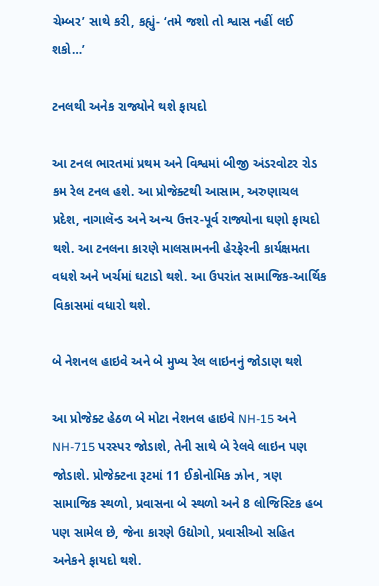ચેમ્બર’ સાથે કરી, કહ્યું- ‘તમે જશો તો શ્વાસ નહીં લઈ શકો…’

ટનલથી અનેક રાજ્યોને થશે ફાયદો

આ ટનલ ભારતમાં પ્રથમ અને વિશ્વમાં બીજી અંડરવોટર રોડ કમ રેલ ટનલ હશે. આ પ્રોજેક્ટથી આસામ, અરુણાચલ પ્રદેશ, નાગાલૅન્ડ અને અન્ય ઉત્તર-પૂર્વ રાજ્યોના ઘણો ફાયદો થશે. આ ટનલના કારણે માલસામનની હેરફેરની કાર્યક્ષમતા વધશે અને ખર્ચમાં ઘટાડો થશે. આ ઉપરાંત સામાજિક-આર્થિક વિકાસમાં વધારો થશે.

બે નેશનલ હાઇવે અને બે મુખ્ય રેલ લાઇનનું જોડાણ થશે

આ પ્રોજેક્ટ હેઠળ બે મોટા નેશનલ હાઇવે NH-15 અને NH-715 પરસ્પર જોડાશે, તેની સાથે બે રેલવે લાઇન પણ જોડાશે. પ્રોજેક્ટના રૂટમાં 11 ઈકોનોમિક ઝોન, ત્રણ સામાજિક સ્થળો, પ્રવાસના બે સ્થળો અને 8 લોજિસ્ટિક હબ પણ સામેલ છે, જેના કારણે ઉદ્યોગો, પ્રવાસીઓ સહિત અનેકને ફાયદો થશે.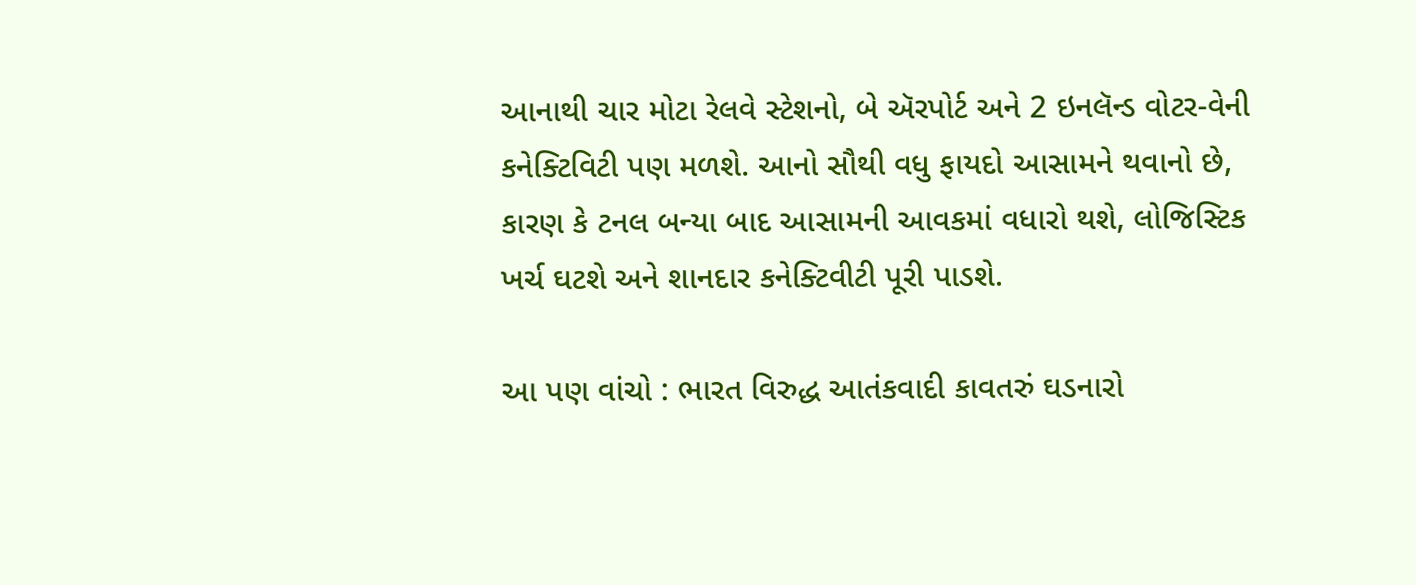આનાથી ચાર મોટા રેલવે સ્ટેશનો, બે ઍરપોર્ટ અને 2 ઇનલૅન્ડ વોટર-વેની કનેક્ટિવિટી પણ મળશે. આનો સૌથી વધુ ફાયદો આસામને થવાનો છે, કારણ કે ટનલ બન્યા બાદ આસામની આવકમાં વધારો થશે, લોજિસ્ટિક ખર્ચ ઘટશે અને શાનદાર કનેક્ટિવીટી પૂરી પાડશે.

આ પણ વાંચો : ભારત વિરુદ્ધ આતંકવાદી કાવતરું ઘડનારો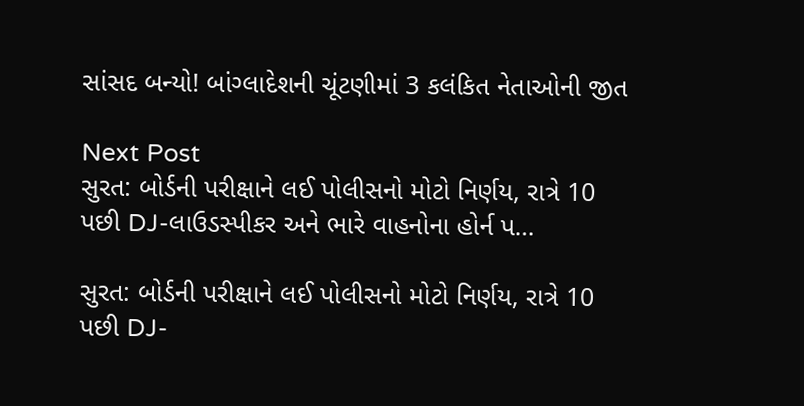સાંસદ બન્યો! બાંગ્લાદેશની ચૂંટણીમાં 3 કલંકિત નેતાઓની જીત

Next Post
સુરત: બોર્ડની પરીક્ષાને લઈ પોલીસનો મોટો નિર્ણય, રાત્રે 10 પછી DJ-લાઉડસ્પીકર અને ભારે વાહનોના હોર્ન પ…

સુરત: બોર્ડની પરીક્ષાને લઈ પોલીસનો મોટો નિર્ણય, રાત્રે 10 પછી DJ-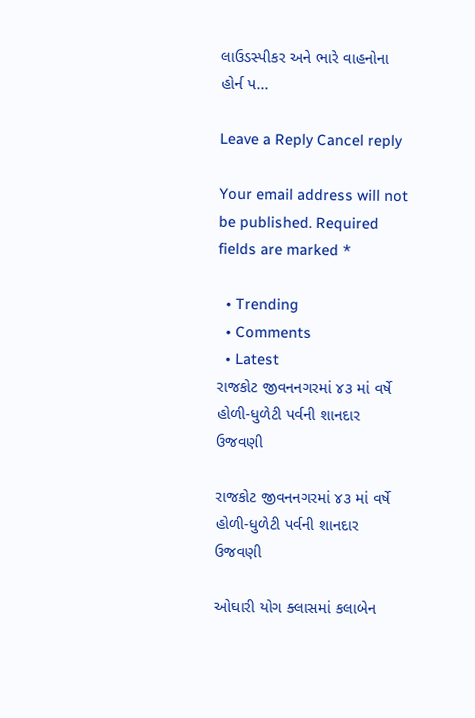લાઉડસ્પીકર અને ભારે વાહનોના હોર્ન પ...

Leave a Reply Cancel reply

Your email address will not be published. Required fields are marked *

  • Trending
  • Comments
  • Latest
રાજકોટ જીવનનગરમાં ૪૩ માં વર્ષે હોળી-ધુળેટી પર્વની શાનદાર ઉજવણી

રાજકોટ જીવનનગરમાં ૪૩ માં વર્ષે હોળી-ધુળેટી પર્વની શાનદાર ઉજવણી

ઓઘારી યોગ ક્લાસમાં કલાબેન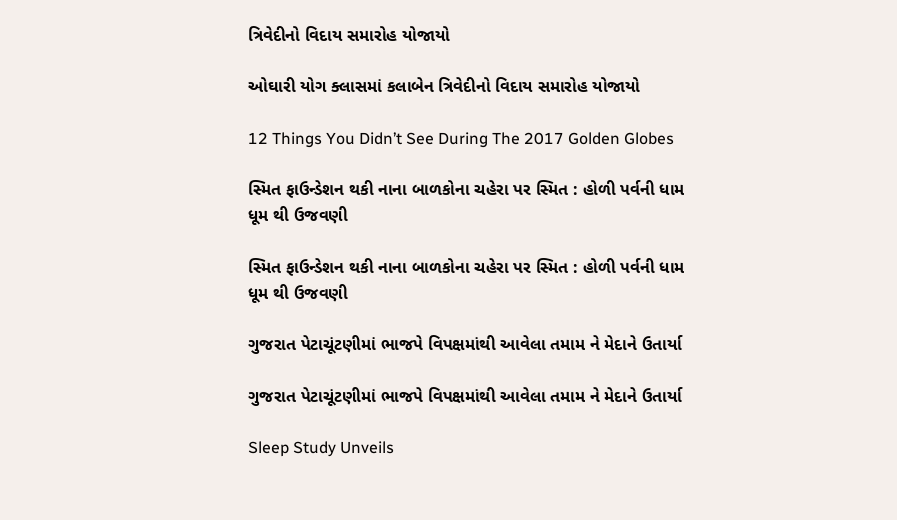ત્રિવેદીનો વિદાય સમારોહ યોજાયો

ઓઘારી યોગ ક્લાસમાં કલાબેન ત્રિવેદીનો વિદાય સમારોહ યોજાયો

12 Things You Didn’t See During The 2017 Golden Globes

સ્મિત ફાઉન્ડેશન થકી નાના બાળકોના ચહેરા પર સ્મિત : હોળી પર્વની ધામ ધૂમ થી ઉજવણી

સ્મિત ફાઉન્ડેશન થકી નાના બાળકોના ચહેરા પર સ્મિત : હોળી પર્વની ધામ ધૂમ થી ઉજવણી

ગુજરાત પેટાચૂંટણીમાં ભાજપે વિપક્ષમાંથી આવેલા તમામ ને મેદાને ઉતાર્યા

ગુજરાત પેટાચૂંટણીમાં ભાજપે વિપક્ષમાંથી આવેલા તમામ ને મેદાને ઉતાર્યા

Sleep Study Unveils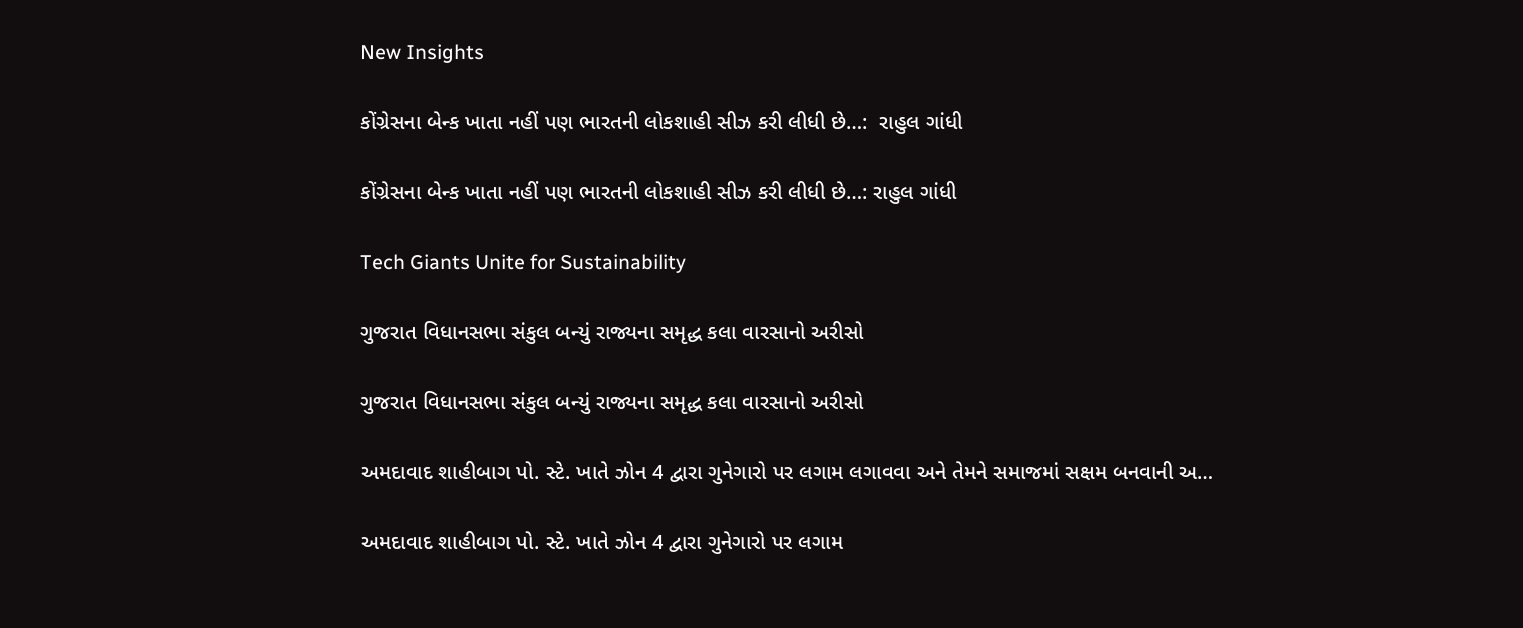New Insights

કોંગ્રેસના બેન્ક ખાતા નહીં પણ ભારતની લોકશાહી સીઝ કરી લીધી છે…:  રાહુલ ગાંધી

કોંગ્રેસના બેન્ક ખાતા નહીં પણ ભારતની લોકશાહી સીઝ કરી લીધી છે…: રાહુલ ગાંધી

Tech Giants Unite for Sustainability

ગુજરાત વિધાનસભા સંકુલ બન્યું રાજ્યના સમૃદ્ધ કલા વારસાનો અરીસો

ગુજરાત વિધાનસભા સંકુલ બન્યું રાજ્યના સમૃદ્ધ કલા વારસાનો અરીસો

અમદાવાદ શાહીબાગ પો. સ્ટે. ખાતે ઝોન 4 દ્વારા ગુનેગારો પર લગામ લગાવવા અને તેમને સમાજમાં સક્ષમ બનવાની અ…

અમદાવાદ શાહીબાગ પો. સ્ટે. ખાતે ઝોન 4 દ્વારા ગુનેગારો પર લગામ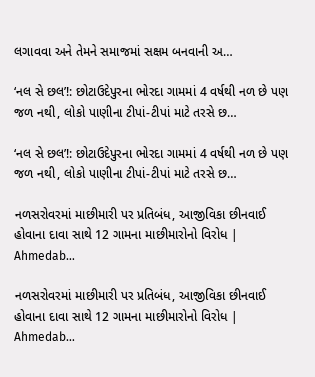લગાવવા અને તેમને સમાજમાં સક્ષમ બનવાની અ…

‘નલ સે છલ’!: છોટાઉદેપુરના ભોરદા ગામમાં 4 વર્ષથી નળ છે પણ જળ નથી, લોકો પાણીના ટીપાં-ટીપાં માટે તરસે છ…

‘નલ સે છલ’!: છોટાઉદેપુરના ભોરદા ગામમાં 4 વર્ષથી નળ છે પણ જળ નથી, લોકો પાણીના ટીપાં-ટીપાં માટે તરસે છ…

નળસરોવરમાં માછીમારી પર પ્રતિબંધ, આજીવિકા છીનવાઈ હોવાના દાવા સાથે 12 ગામના માછીમારોનો વિરોધ | Ahmedab…

નળસરોવરમાં માછીમારી પર પ્રતિબંધ, આજીવિકા છીનવાઈ હોવાના દાવા સાથે 12 ગામના માછીમારોનો વિરોધ | Ahmedab…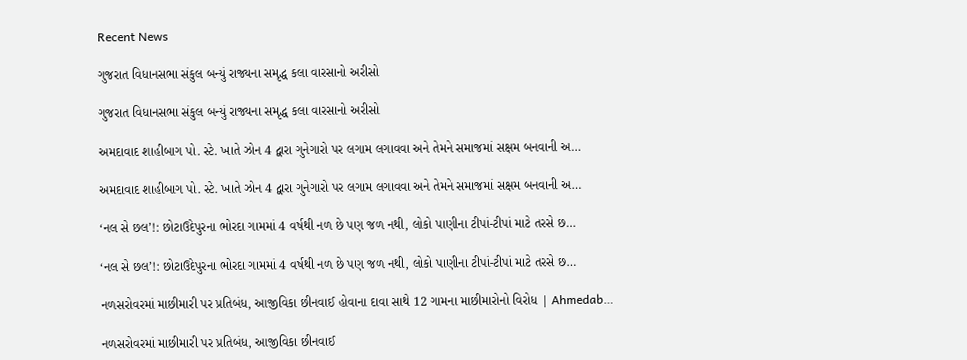Recent News

ગુજરાત વિધાનસભા સંકુલ બન્યું રાજ્યના સમૃદ્ધ કલા વારસાનો અરીસો

ગુજરાત વિધાનસભા સંકુલ બન્યું રાજ્યના સમૃદ્ધ કલા વારસાનો અરીસો

અમદાવાદ શાહીબાગ પો. સ્ટે. ખાતે ઝોન 4 દ્વારા ગુનેગારો પર લગામ લગાવવા અને તેમને સમાજમાં સક્ષમ બનવાની અ…

અમદાવાદ શાહીબાગ પો. સ્ટે. ખાતે ઝોન 4 દ્વારા ગુનેગારો પર લગામ લગાવવા અને તેમને સમાજમાં સક્ષમ બનવાની અ…

‘નલ સે છલ’!: છોટાઉદેપુરના ભોરદા ગામમાં 4 વર્ષથી નળ છે પણ જળ નથી, લોકો પાણીના ટીપાં-ટીપાં માટે તરસે છ…

‘નલ સે છલ’!: છોટાઉદેપુરના ભોરદા ગામમાં 4 વર્ષથી નળ છે પણ જળ નથી, લોકો પાણીના ટીપાં-ટીપાં માટે તરસે છ…

નળસરોવરમાં માછીમારી પર પ્રતિબંધ, આજીવિકા છીનવાઈ હોવાના દાવા સાથે 12 ગામના માછીમારોનો વિરોધ | Ahmedab…

નળસરોવરમાં માછીમારી પર પ્રતિબંધ, આજીવિકા છીનવાઈ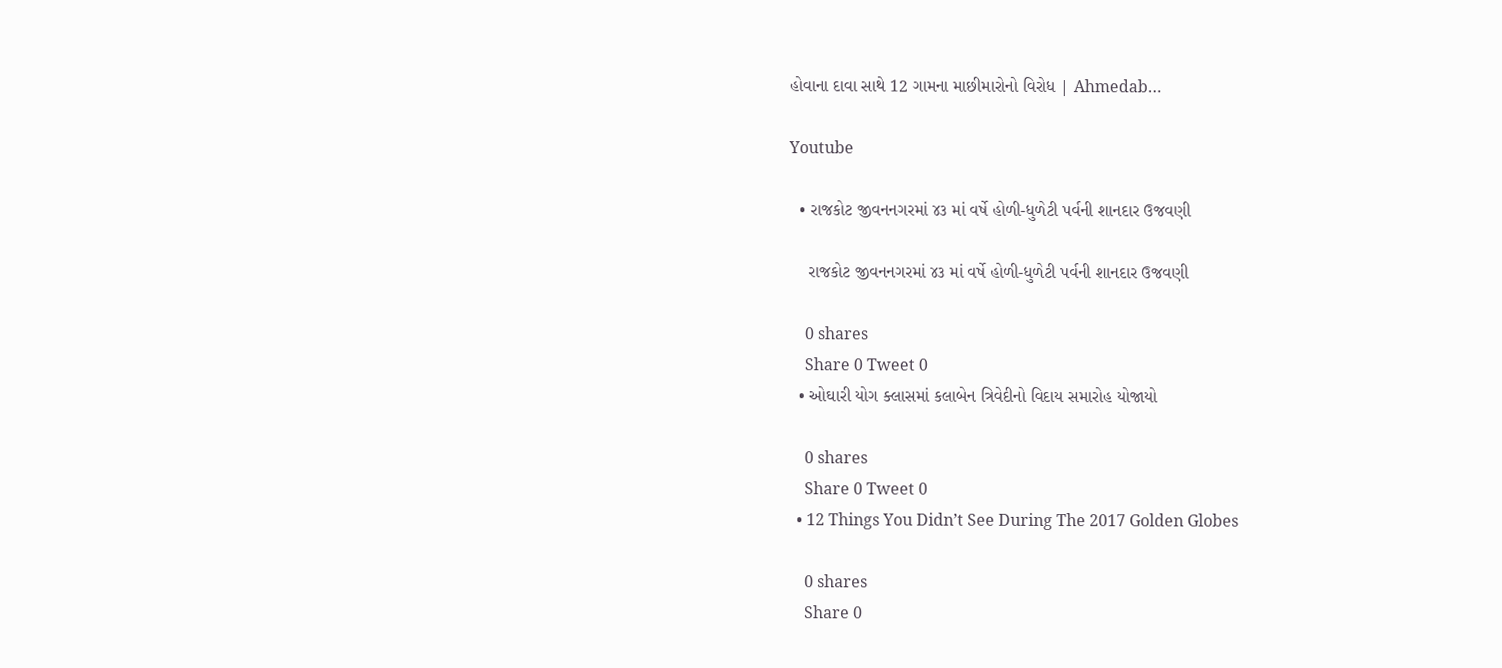હોવાના દાવા સાથે 12 ગામના માછીમારોનો વિરોધ | Ahmedab…

Youtube

  • રાજકોટ જીવનનગરમાં ૪૩ માં વર્ષે હોળી-ધુળેટી પર્વની શાનદાર ઉજવણી

    રાજકોટ જીવનનગરમાં ૪૩ માં વર્ષે હોળી-ધુળેટી પર્વની શાનદાર ઉજવણી

    0 shares
    Share 0 Tweet 0
  • ઓઘારી યોગ ક્લાસમાં કલાબેન ત્રિવેદીનો વિદાય સમારોહ યોજાયો

    0 shares
    Share 0 Tweet 0
  • 12 Things You Didn’t See During The 2017 Golden Globes

    0 shares
    Share 0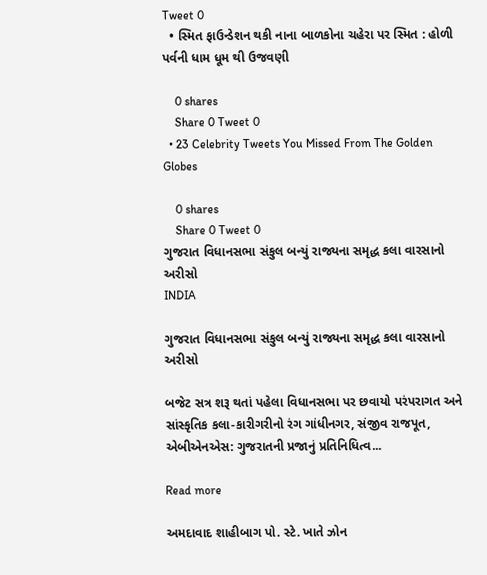Tweet 0
  • સ્મિત ફાઉન્ડેશન થકી નાના બાળકોના ચહેરા પર સ્મિત : હોળી પર્વની ધામ ધૂમ થી ઉજવણી

    0 shares
    Share 0 Tweet 0
  • 23 Celebrity Tweets You Missed From The Golden Globes

    0 shares
    Share 0 Tweet 0
ગુજરાત વિધાનસભા સંકુલ બન્યું રાજ્યના સમૃદ્ધ કલા વારસાનો અરીસો
INDIA

ગુજરાત વિધાનસભા સંકુલ બન્યું રાજ્યના સમૃદ્ધ કલા વારસાનો અરીસો

બજેટ સત્ર શરૂ થતાં પહેલા વિધાનસભા પર છવાયો પરંપરાગત અને સાંસ્કૃતિક કલા-કારીગરીનો રંગ ગાંધીનગર, સંજીવ રાજપૂત, એબીએનએસ: ગુજરાતની પ્રજાનું પ્રતિનિધિત્વ...

Read more

અમદાવાદ શાહીબાગ પો. સ્ટે. ખાતે ઝોન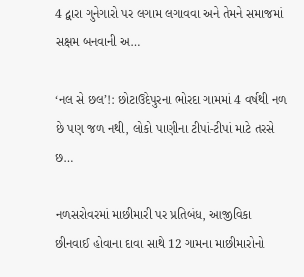4 દ્વારા ગુનેગારો પર લગામ લગાવવા અને તેમને સમાજમાં સક્ષમ બનવાની અ…

‘નલ સે છલ’!: છોટાઉદેપુરના ભોરદા ગામમાં 4 વર્ષથી નળ છે પણ જળ નથી, લોકો પાણીના ટીપાં-ટીપાં માટે તરસે છ…

નળસરોવરમાં માછીમારી પર પ્રતિબંધ, આજીવિકા છીનવાઈ હોવાના દાવા સાથે 12 ગામના માછીમારોનો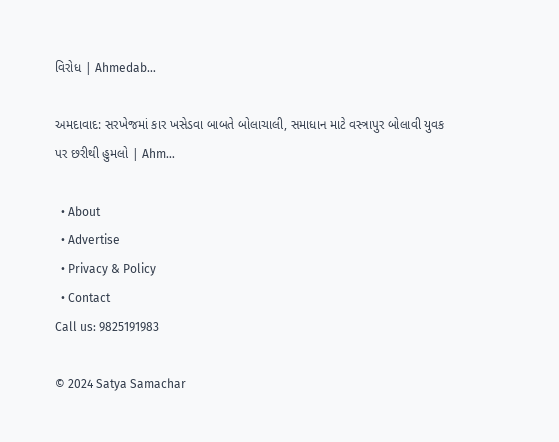વિરોધ | Ahmedab…

અમદાવાદ: સરખેજમાં કાર ખસેડવા બાબતે બોલાચાલી, સમાધાન માટે વસ્ત્રાપુર બોલાવી યુવક પર છરીથી હુમલો | Ahm…

  • About
  • Advertise
  • Privacy & Policy
  • Contact
Call us: 9825191983

© 2024 Satya Samachar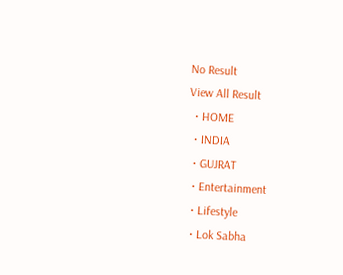No Result
View All Result
  • HOME
  • INDIA
  • GUJRAT
  • Entertainment
  • Lifestyle
  • Lok Sabha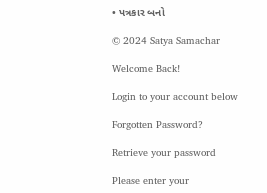• પત્રકાર બનો

© 2024 Satya Samachar

Welcome Back!

Login to your account below

Forgotten Password?

Retrieve your password

Please enter your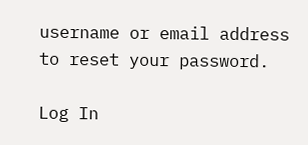username or email address to reset your password.

Log In